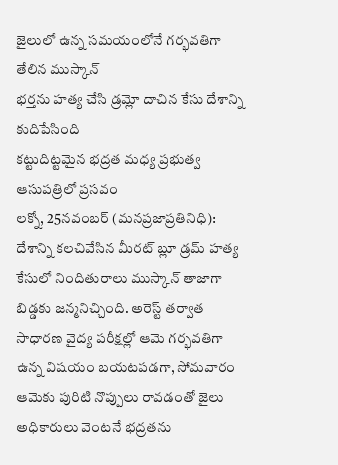జైలులో ఉన్న సమయంలోనే గర్భవతిగా తేలిన ముస్కాన్
భర్తను హత్య చేసి డ్రమ్లో దాచిన కేసు దేశాన్ని కుదిపేసింది
కట్టుదిట్టమైన భద్రత మధ్య ప్రభుత్వ ఆసుపత్రిలో ప్రసవం
లక్నో, 25నవంబర్ (మనప్రజాప్రతినిధి):
దేశాన్ని కలచివేసిన మీరట్ బ్లూ డ్రమ్ హత్య కేసులో నిందితురాలు ముస్కాన్ తాజాగా బిడ్డకు జన్మనిచ్చింది. అరెస్ట్ తర్వాత సాధారణ వైద్య పరీక్షల్లో ఆమె గర్భవతిగా ఉన్న విషయం బయటపడగా, సోమవారం ఆమెకు పురిటి నొప్పులు రావడంతో జైలు అధికారులు వెంటనే భద్రతను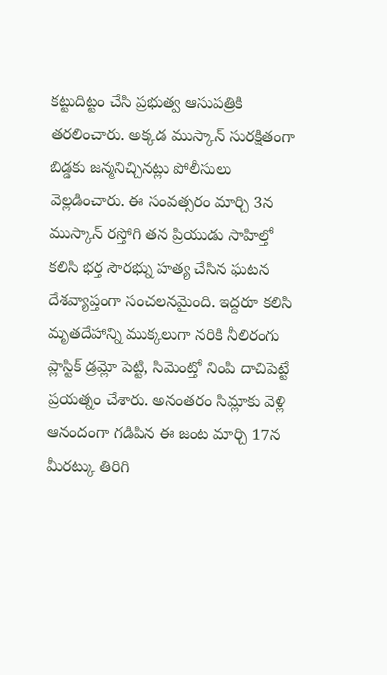కట్టుదిట్టం చేసి ప్రభుత్వ ఆసుపత్రికి తరలించారు. అక్కడ ముస్కాన్ సురక్షితంగా బిడ్డకు జన్మనిచ్చినట్లు పోలీసులు వెల్లడించారు. ఈ సంవత్సరం మార్చి 3న ముస్కాన్ రస్తోగి తన ప్రియుడు సాహిల్తో కలిసి భర్త సౌరభ్ను హత్య చేసిన ఘటన దేశవ్యాప్తంగా సంచలనమైంది. ఇద్దరూ కలిసి మృతదేహాన్ని ముక్కలుగా నరికి నీలిరంగు ప్లాస్టిక్ డ్రమ్లో పెట్టి, సిమెంట్తో నింపి దాచిపెట్టే ప్రయత్నం చేశారు. అనంతరం సిమ్లాకు వెళ్లి ఆనందంగా గడిపిన ఈ జంట మార్చి 17న మీరట్కు తిరిగి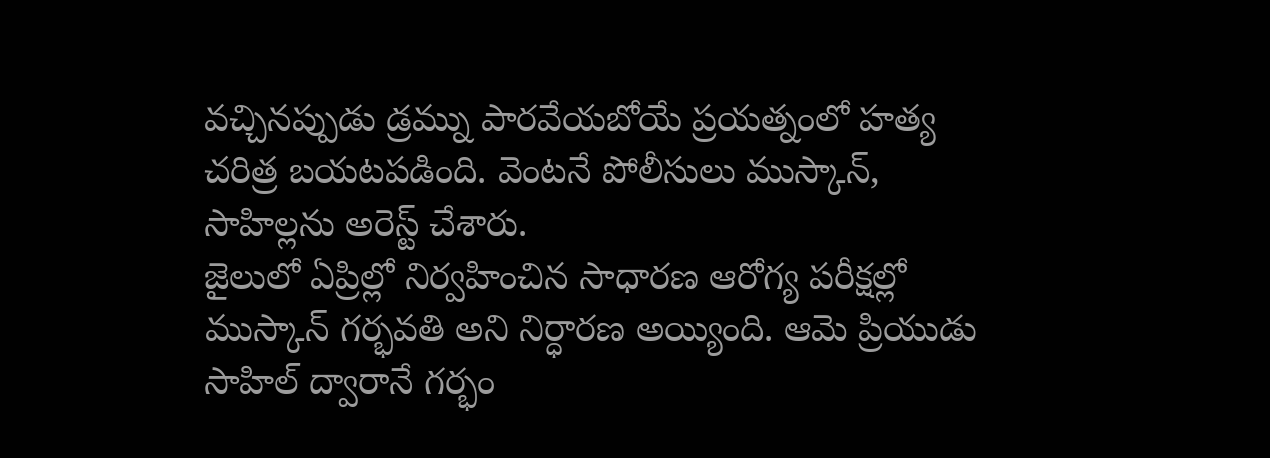వచ్చినప్పుడు డ్రమ్ను పారవేయబోయే ప్రయత్నంలో హత్య చరిత్ర బయటపడింది. వెంటనే పోలీసులు ముస్కాన్, సాహిల్లను అరెస్ట్ చేశారు.
జైలులో ఏప్రిల్లో నిర్వహించిన సాధారణ ఆరోగ్య పరీక్షల్లో ముస్కాన్ గర్భవతి అని నిర్ధారణ అయ్యింది. ఆమె ప్రియుడు సాహిల్ ద్వారానే గర్భం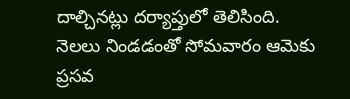దాల్చినట్లు దర్యాప్తులో తెలిసింది. నెలలు నిండడంతో సోమవారం ఆమెకు ప్రసవ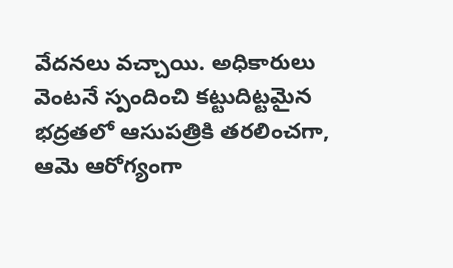వేదనలు వచ్చాయి. అధికారులు వెంటనే స్పందించి కట్టుదిట్టమైన భద్రతలో ఆసుపత్రికి తరలించగా, ఆమె ఆరోగ్యంగా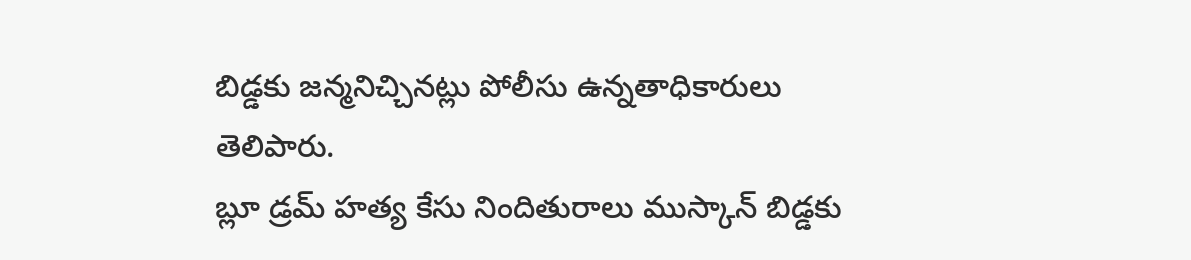బిడ్డకు జన్మనిచ్చినట్లు పోలీసు ఉన్నతాధికారులు తెలిపారు.
బ్లూ డ్రమ్ హత్య కేసు నిందితురాలు ముస్కాన్ బిడ్డకు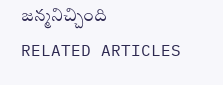జన్మనిచ్చింది
RELATED ARTICLES